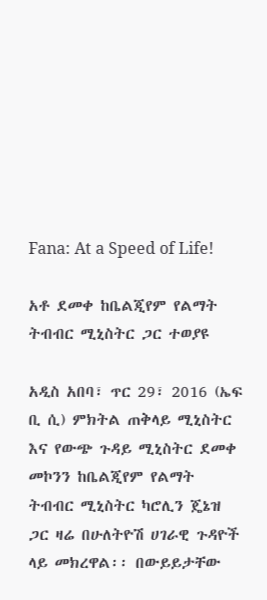Fana: At a Speed of Life!

አቶ ደመቀ ከቤልጂየም የልማት ትብብር ሚኒስትር ጋር ተወያዩ

አዲስ አበባ፣ ጥር 29፣ 2016 (ኤፍ ቢ ሲ) ምክትል ጠቅላይ ሚኒስትር እና የውጭ ጉዳይ ሚኒስትር ደመቀ መኮንን ከቤልጂየም የልማት ትብብር ሚኒስትር ካሮሊን ጄኔዝ ጋር ዛሬ በሁለትዮሽ ሀገራዊ ጉዳዮች ላይ መክረዋል፡፡ በውይይታቸው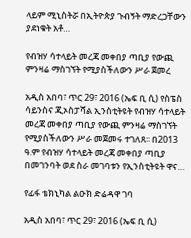ላይም ሚኒስትሯ በኢትዮጵያ ጉብኝት ማድረጋቸውን ያደነቁት አቶ…

የብዝሃ ሳተላይት መረጃ መቀበያ ጣቢያ የውጪ ምንዛሬ ማስገኘት የሚያስችለውን ሥራ ጀመረ

አዲስ አበባ፣ ጥር 29፣ 2016 (ኤፍ ቢ ሲ) የስፔስ ሳይንስና ጂኦስፓሻል ኢንስቲትዩት የብዝሃ ሳተላይት መረጃ መቀበያ ጣቢያ የውጪ ምንዛሬ ማስገኘት የሚያስችለውን ሥራ መጀመሩ ተገለጸ፡፡ በ2013 ዓ.ም የብዝሃ ሳተላይት መረጃ መቀበያ ጣቢያ በመገንባት ወደ ስራ መገባቱን የኢንስቲትዩት ዋና…

የፊፋ ቴክኒካል ልዑክ ድሬዳዋ ገባ

አዲስ አበባ፣ ጥር 29፣ 2016 (ኤፍ ቢ ሲ)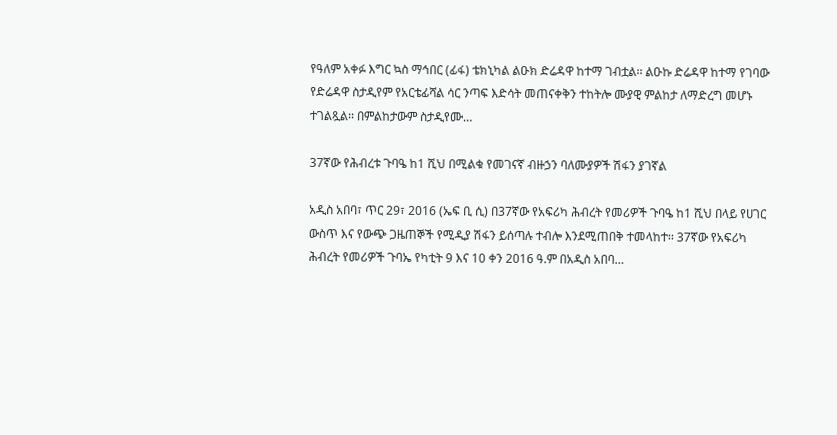የዓለም አቀፉ እግር ኳስ ማኅበር (ፊፋ) ቴክኒካል ልዑክ ድሬዳዋ ከተማ ገብቷል፡፡ ልዑኩ ድሬዳዋ ከተማ የገባው የድሬዳዋ ስታዲየም የአርቴፊሻል ሳር ንጣፍ እድሳት መጠናቀቅን ተከትሎ ሙያዊ ምልከታ ለማድረግ መሆኑ ተገልጿል፡፡ በምልከታውም ስታዲየሙ…

37ኛው የሕብረቱ ጉባዔ ከ1 ሺህ በሚልቁ የመገናኛ ብዙኃን ባለሙያዎች ሽፋን ያገኛል

አዲስ አበባ፣ ጥር 29፣ 2016 (ኤፍ ቢ ሲ) በ37ኛው የአፍሪካ ሕብረት የመሪዎች ጉባዔ ከ1 ሺህ በላይ የሀገር ውስጥ እና የውጭ ጋዜጠኞች የሚዲያ ሽፋን ይሰጣሉ ተብሎ እንደሚጠበቅ ተመላከተ፡፡ 37ኛው የአፍሪካ ሕብረት የመሪዎች ጉባኤ የካቲት 9 እና 10 ቀን 2016 ዓ.ም በአዲስ አበባ…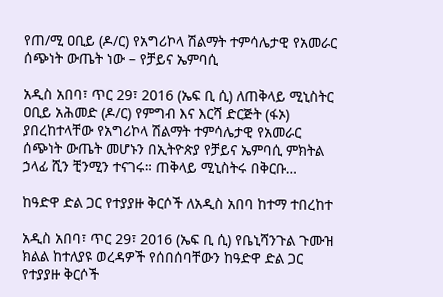የጠ/ሚ ዐቢይ (ዶ/ር) የአግሪኮላ ሽልማት ተምሳሌታዊ የአመራር ሰጭነት ውጤት ነው – የቻይና ኤምባሲ

አዲስ አበባ፣ ጥር 29፣ 2016 (ኤፍ ቢ ሲ) ለጠቅላይ ሚኒስትር ዐቢይ አሕመድ (ዶ/ር) የምግብ እና እርሻ ድርጅት (ፋኦ) ያበረከተላቸው የአግሪኮላ ሽልማት ተምሳሌታዊ የአመራር ሰጭነት ውጤት መሆኑን በኢትዮጵያ የቻይና ኤምባሲ ምክትል ኃላፊ ሺን ቺንሚን ተናገሩ። ጠቅላይ ሚኒስትሩ በቅርቡ…

ከዓድዋ ድል ጋር የተያያዙ ቅርሶች ለአዲስ አበባ ከተማ ተበረከተ

አዲስ አበባ፣ ጥር 29፣ 2016 (ኤፍ ቢ ሲ) የቤኒሻንጉል ጉሙዝ ክልል ከተለያዩ ወረዳዎች የሰበሰባቸውን ከዓድዋ ድል ጋር የተያያዙ ቅርሶች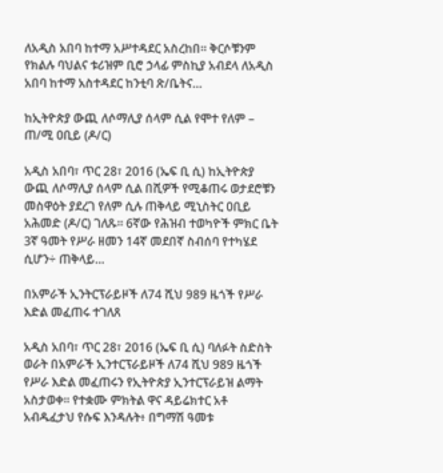ለአዲስ አበባ ከተማ አሥተዳደር አስረከበ፡፡ ቅርሶቹንም የክልሉ ባህልና ቱሪዝም ቢሮ ኃላፊ ምስኪያ አብደላ ለአዲስ አበባ ከተማ አስተዳደር ከንቲባ ጽ/ቤትና…

ከኢትዮጵያ ውጪ ለሶማሊያ ሰላም ሲል የሞተ የለም – ጠ/ሚ ዐቢይ (ዶ/ር)

አዲስ አበባ፣ ጥር 28፣ 2016 (ኤፍ ቢ ሲ) ከኢትዮጵያ ውጪ ለሶማሊያ ሰላም ሲል በሺዎች የሚቆጠሩ ወታደሮቹን መስዋዕት ያደረገ የለም ሲሉ ጠቅላይ ሚኒስትር ዐቢይ አሕመድ (ዶ/ር) ገለጹ፡፡ 6ኛው የሕዝብ ተወካዮች ምክር ቤት 3ኛ ዓመት የሥራ ዘመን 14ኛ መደበኛ ስብሰባ የተካሄደ ሲሆን÷ ጠቅላይ…

በአምራች ኢንትርፕራይዞች ለ74 ሺህ 989 ዜጎች የሥራ እድል መፈጠሩ ተገለጸ

አዲስ አበባ፣ ጥር 28፣ 2016 (ኤፍ ቢ ሲ) ባለፉት ስድስት ወራት በአምራች ኢንተርፕራይዞች ለ74 ሺህ 989 ዜጎች የሥራ እድል መፈጠሩን የኢትዮጵያ ኢንተርፕራይዝ ልማት አስታወቀ፡፡ የተቋሙ ምክትል ዋና ዳይሬክተር አቶ አብዱፈታህ የሱፍ እንዳሉት፥ በግማሽ ዓመቱ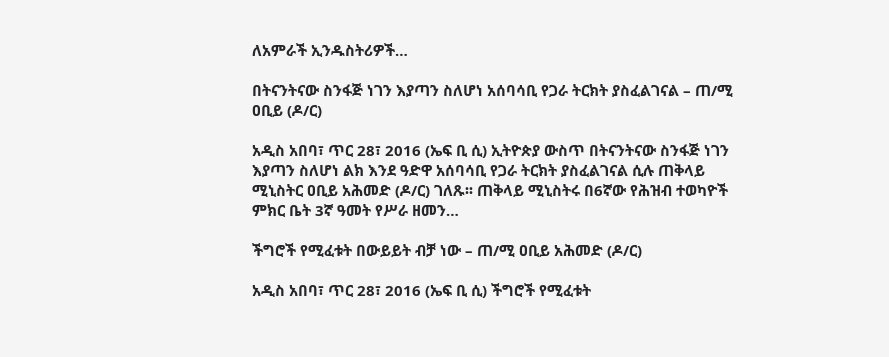ለአምራች ኢንዱስትሪዎች…

በትናንትናው ስንፋጅ ነገን እያጣን ስለሆነ አሰባሳቢ የጋራ ትርክት ያስፈልገናል – ጠ/ሚ ዐቢይ (ዶ/ር)

አዲስ አበባ፣ ጥር 28፣ 2016 (ኤፍ ቢ ሲ) ኢትዮጵያ ውስጥ በትናንትናው ስንፋጅ ነገን እያጣን ስለሆነ ልክ እንደ ዓድዋ አሰባሳቢ የጋራ ትርክት ያስፈልገናል ሲሉ ጠቅላይ ሚኒስትር ዐቢይ አሕመድ (ዶ/ር) ገለጹ፡፡ ጠቅላይ ሚኒስትሩ በ6ኛው የሕዝብ ተወካዮች ምክር ቤት 3ኛ ዓመት የሥራ ዘመን…

ችግሮች የሚፈቱት በውይይት ብቻ ነው – ጠ/ሚ ዐቢይ አሕመድ (ዶ/ር)

አዲስ አበባ፣ ጥር 28፣ 2016 (ኤፍ ቢ ሲ) ችግሮች የሚፈቱት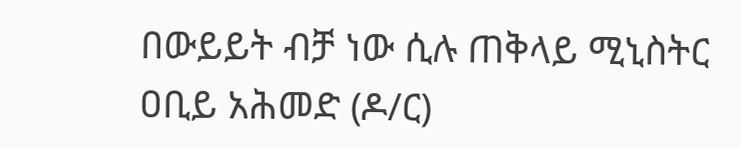በውይይት ብቻ ነው ሲሉ ጠቅላይ ሚኒስትር ዐቢይ አሕመድ (ዶ/ር)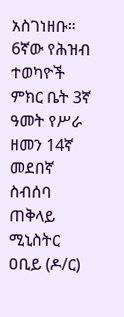አስገነዘቡ። 6ኛው የሕዝብ ተወካዮች ምክር ቤት 3ኛ ዓመት የሥራ ዘመን 14ኛ መደበኛ ስብሰባ ጠቅላይ ሚኒስትር ዐቢይ (ዶ/ር)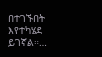በተገኙበት እየተካሄደ ይገኛል።…